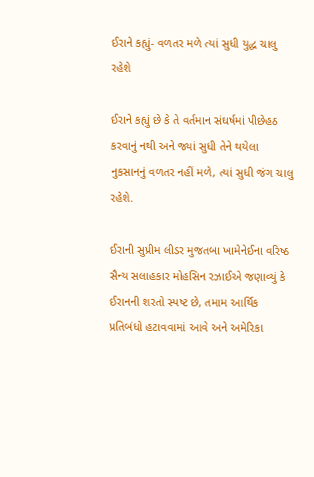ઈરાને કહ્યું- વળતર મળે ત્યાં સુધી યુદ્ધ ચાલુ રહેશે

ઈરાને કહ્યું છે કે તે વર્તમાન સંઘર્ષમાં પીછેહઠ કરવાનું નથી અને જ્યાં સુધી તેને થયેલા નુકસાનનું વળતર નહીં મળે, ત્યાં સુધી જંગ ચાલુ રહેશે.

ઈરાની સુપ્રીમ લીડર મુજતબા ખામેનેઈના વરિષ્ઠ સૈન્ય સલાહકાર મોહસિન રઝાઈએ જણાવ્યું કે ઈરાનની શરતો સ્પષ્ટ છે, તમામ આર્થિક પ્રતિબંધો હટાવવામાં આવે અને અમેરિકા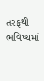તરફથી ભવિષ્યમાં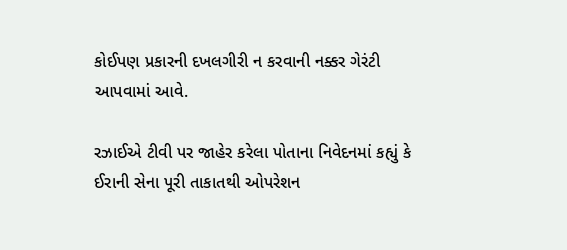કોઈપણ પ્રકારની દખલગીરી ન કરવાની નક્કર ગેરંટી આપવામાં આવે.

રઝાઈએ ટીવી પર જાહેર કરેલા પોતાના નિવેદનમાં કહ્યું કે ઈરાની સેના પૂરી તાકાતથી ઓપરેશન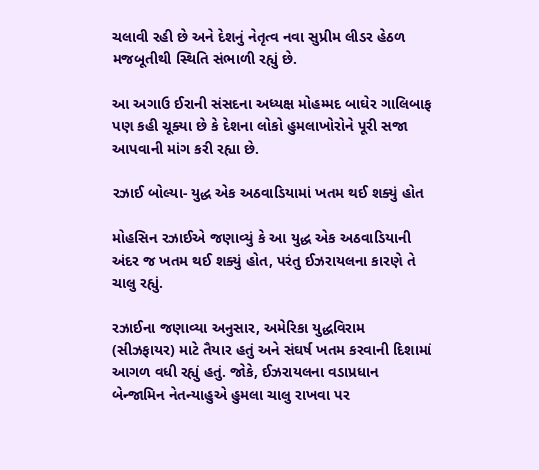ચલાવી રહી છે અને દેશનું નેતૃત્વ નવા સુપ્રીમ લીડર હેઠળ મજબૂતીથી સ્થિતિ સંભાળી રહ્યું છે.

આ અગાઉ ઈરાની સંસદના અધ્યક્ષ મોહમ્મદ બાઘેર ગાલિબાફ પણ કહી ચૂક્યા છે કે દેશના લોકો હુમલાખોરોને પૂરી સજા આપવાની માંગ કરી રહ્યા છે.

રઝાઈ બોલ્યા- યુદ્ધ એક અઠવાડિયામાં ખતમ થઈ શક્યું હોત

મોહસિન રઝાઈએ જણાવ્યું કે આ યુદ્ધ એક અઠવાડિયાની અંદર જ ખતમ થઈ શક્યું હોત, પરંતુ ઈઝરાયલના કારણે તે ચાલુ રહ્યું.

રઝાઈના જણાવ્યા અનુસાર, અમેરિકા યુદ્ધવિરામ (સીઝફાયર) માટે તૈયાર હતું અને સંઘર્ષ ખતમ કરવાની દિશામાં આગળ વધી રહ્યું હતું. જોકે, ઈઝરાયલના વડાપ્રધાન બેન્જામિન નેતન્યાહુએ હુમલા ચાલુ રાખવા પર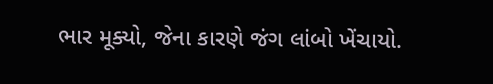ભાર મૂક્યો, જેના કારણે જંગ લાંબો ખેંચાયો.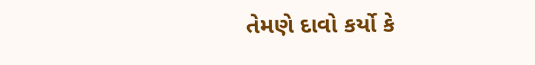તેમણે દાવો કર્યો કે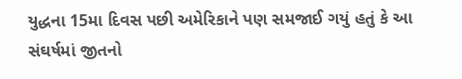યુદ્ધના 15મા દિવસ પછી અમેરિકાને પણ સમજાઈ ગયું હતું કે આ સંઘર્ષમાં જીતનો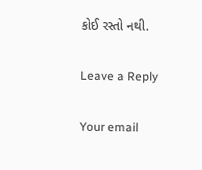કોઈ રસ્તો નથી.

Leave a Reply

Your email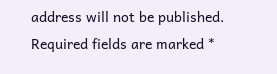address will not be published. Required fields are marked *